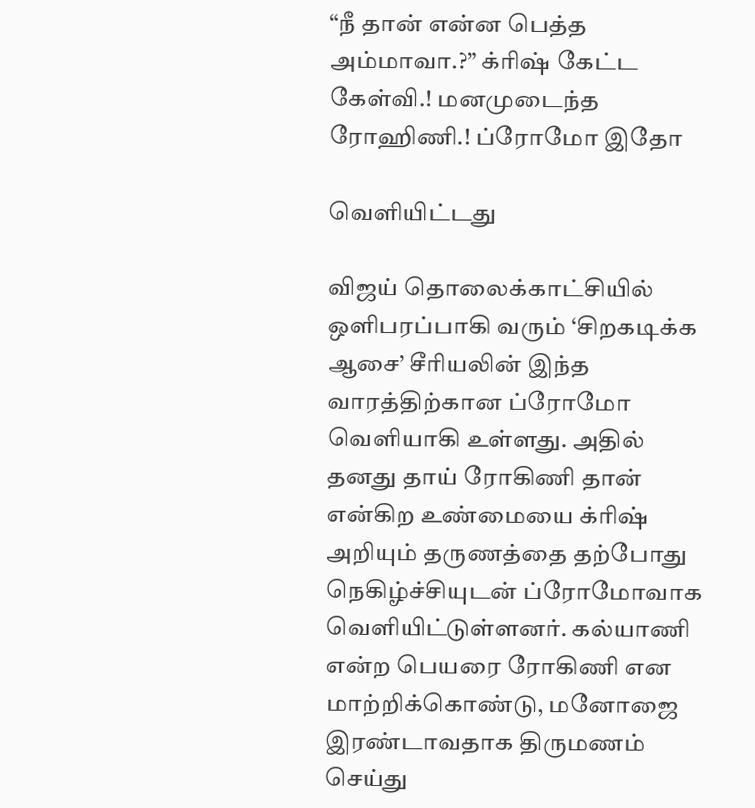“நீ தான் என்ன பெத்த அம்மாவா.?” க்ரிஷ் கேட்ட கேள்வி.! மனமுடைந்த ரோஹிணி.! ப்ரோமோ இதோ

வெளியிட்டது

விஜய் தொலைக்காட்சியில் ஒளிபரப்பாகி வரும் ‘சிறகடிக்க ஆசை’ சீரியலின் இந்த வாரத்திற்கான ப்ரோமோ வெளியாகி உள்ளது. அதில் தனது தாய் ரோகிணி தான் என்கிற உண்மையை க்ரிஷ் அறியும் தருணத்தை தற்போது நெகிழ்ச்சியுடன் ப்ரோமோவாக வெளியிட்டுள்ளனர். கல்யாணி என்ற பெயரை ரோகிணி என மாற்றிக்கொண்டு, மனோஜை இரண்டாவதாக திருமணம் செய்து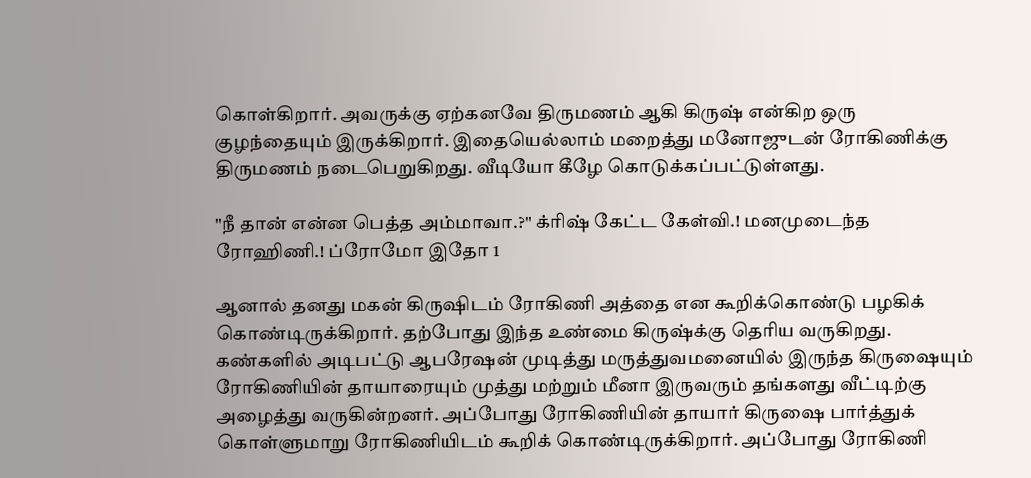கொள்கிறார். அவருக்கு ஏற்கனவே திருமணம் ஆகி கிருஷ் என்கிற ஒரு குழந்தையும் இருக்கிறார். இதையெல்லாம் மறைத்து மனோஜுடன் ரோகிணிக்கு திருமணம் நடைபெறுகிறது. வீடியோ கீழே கொடுக்கப்பட்டுள்ளது.

"நீ தான் என்ன பெத்த அம்மாவா.?" க்ரிஷ் கேட்ட கேள்வி.! மனமுடைந்த ரோஹிணி.! ப்ரோமோ இதோ 1

ஆனால் தனது மகன் கிருஷிடம் ரோகிணி அத்தை என கூறிக்கொண்டு பழகிக் கொண்டிருக்கிறார். தற்போது இந்த உண்மை கிருஷ்க்கு தெரிய வருகிறது. கண்களில் அடிபட்டு ஆபரேஷன் முடித்து மருத்துவமனையில் இருந்த கிருஷையும் ரோகிணியின் தாயாரையும் முத்து மற்றும் மீனா இருவரும் தங்களது வீட்டிற்கு அழைத்து வருகின்றனர். அப்போது ரோகிணியின் தாயார் கிருஷை பார்த்துக் கொள்ளுமாறு ரோகிணியிடம் கூறிக் கொண்டிருக்கிறார். அப்போது ரோகிணி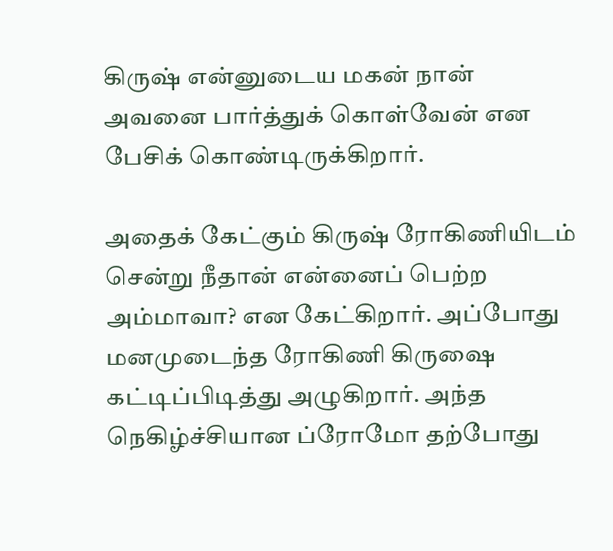கிருஷ் என்னுடைய மகன் நான் அவனை பார்த்துக் கொள்வேன் என பேசிக் கொண்டிருக்கிறார்.

அதைக் கேட்கும் கிருஷ் ரோகிணியிடம் சென்று நீதான் என்னைப் பெற்ற அம்மாவா? என கேட்கிறார். அப்போது மனமுடைந்த ரோகிணி கிருஷை கட்டிப்பிடித்து அழுகிறார். அந்த நெகிழ்ச்சியான ப்ரோமோ தற்போது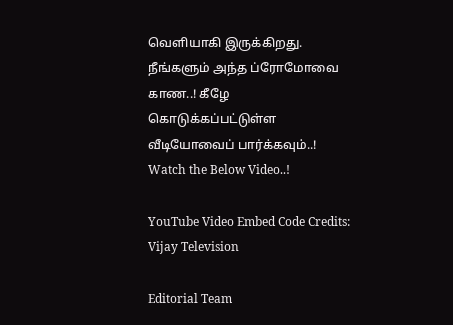வெளியாகி இருக்கிறது. நீங்களும் அந்த ப்ரோமோவை காண..! கீழே கொடுக்கப்பட்டுள்ள வீடியோவைப் பார்க்கவும்..! Watch the Below Video..!

YouTube Video Embed Code Credits: Vijay Television

Editorial Team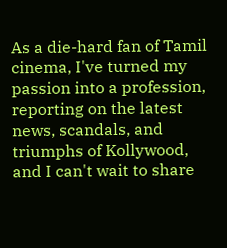As a die-hard fan of Tamil cinema, I've turned my passion into a profession, reporting on the latest news, scandals, and triumphs of Kollywood, and I can't wait to share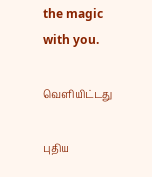the magic with you.

வெளியிட்டது

புதிய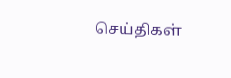செய்திகள்